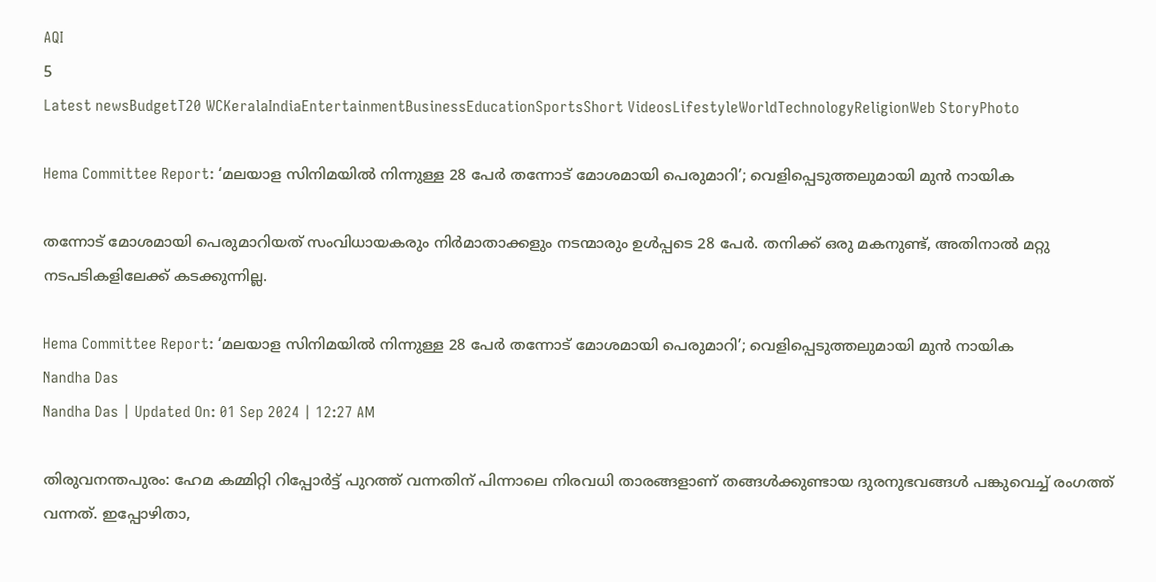AQI
5
Latest newsBudgetT20 WCKeralaIndiaEntertainmentBusinessEducationSportsShort VideosLifestyleWorldTechnologyReligionWeb StoryPhoto

Hema Committee Report: ‘മലയാള സിനിമയിൽ നിന്നുള്ള 28 പേർ തന്നോട് മോശമായി പെരുമാറി’; വെളിപ്പെടുത്തലുമായി മുന്‍ നായിക

തന്നോട് മോശമായി പെരുമാറിയത് സംവിധായകരും നിർമാതാക്കളും നടന്മാരും ഉൾപ്പടെ 28 പേർ. തനിക്ക് ഒരു മകനുണ്ട്, അതിനാൽ മറ്റു നടപടികളിലേക്ക് കടക്കുന്നില്ല.

Hema Committee Report: ‘മലയാള സിനിമയിൽ നിന്നുള്ള 28 പേർ തന്നോട് മോശമായി പെരുമാറി’; വെളിപ്പെടുത്തലുമായി മുന്‍ നായിക
Nandha Das
Nandha Das | Updated On: 01 Sep 2024 | 12:27 AM

തിരുവനന്തപുരം: ഹേമ കമ്മിറ്റി റിപ്പോർട്ട് പുറത്ത് വന്നതിന് പിന്നാലെ നിരവധി താരങ്ങളാണ് തങ്ങൾക്കുണ്ടായ ദുരനുഭവങ്ങൾ പങ്കുവെച്ച് രംഗത്ത് വന്നത്. ഇപ്പോഴിതാ,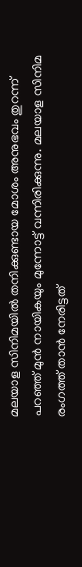മലയാള സിനിമയിൽ തനിക്കുണ്ടായ മോശം അനുഭവം തുറന്ന് പറഞ്ഞ് മുൻ നായികയും മുന്നോട്ട് വന്നിരിക്കുന്നു. മലയാള സിനിമ രംഗത്ത് താൻ നേരിട്ടത്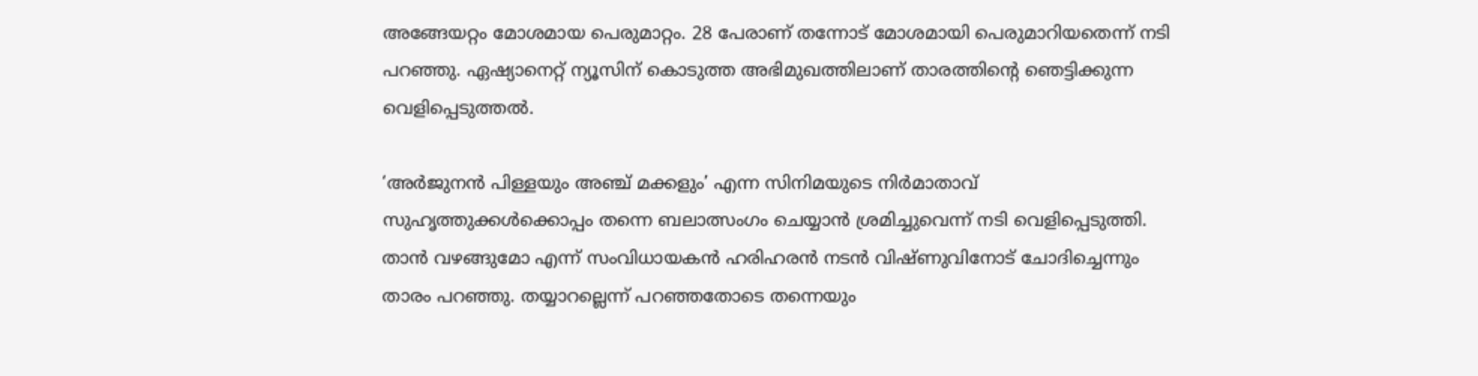അങ്ങേയറ്റം മോശമായ പെരുമാറ്റം. 28 പേരാണ് തന്നോട് മോശമായി പെരുമാറിയതെന്ന് നടി പറഞ്ഞു. ഏഷ്യാനെറ്റ് ന്യൂസിന് കൊടുത്ത അഭിമുഖത്തിലാണ് താരത്തിന്റെ ഞെട്ടിക്കുന്ന വെളിപ്പെടുത്തൽ.

‘അർജുനൻ പിള്ളയും അഞ്ച് മക്കളും’ എന്ന സിനിമയുടെ നിർമാതാവ് സുഹൃത്തുക്കൾക്കൊപ്പം തന്നെ ബലാത്സംഗം ചെയ്യാൻ ശ്രമിച്ചുവെന്ന് നടി വെളിപ്പെടുത്തി. താൻ വഴങ്ങുമോ എന്ന് സംവിധായകൻ ഹരിഹരൻ നടൻ വിഷ്ണുവിനോട് ചോദിച്ചെന്നും താരം പറഞ്ഞു. തയ്യാറല്ലെന്ന് പറഞ്ഞതോടെ തന്നെയും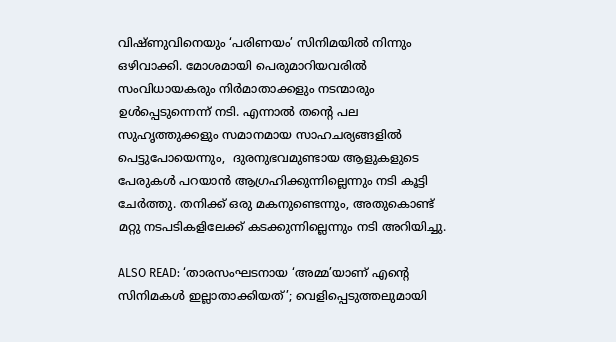വിഷ്ണുവിനെയും ‘പരിണയം’ സിനിമയിൽ നിന്നും ഒഴിവാക്കി. മോശമായി പെരുമാറിയവരിൽ സംവിധായകരും നിർമാതാക്കളും നടന്മാരും ഉൾപ്പെടുന്നെന്ന് നടി. എന്നാൽ തൻ്റെ പല സുഹൃത്തുക്കളും സമാനമായ സാഹചര്യങ്ങളിൽ പെട്ടുപോയെന്നും,  ദുരനുഭവമുണ്ടായ ആളുകളുടെ പേരുകൾ പറയാൻ ആഗ്രഹിക്കുന്നില്ലെന്നും നടി കൂട്ടി ചേർത്തു. തനിക്ക് ഒരു മകനുണ്ടെന്നും, അതുകൊണ്ട് മറ്റു നടപടികളിലേക്ക് കടക്കുന്നില്ലെന്നും നടി അറിയിച്ചു.

ALSO READ: ‘താരസംഘടനായ ‘അമ്മ’യാണ് എന്റെ സിനിമകൾ ഇല്ലാതാക്കിയത്’; വെളിപ്പെടുത്തലുമായി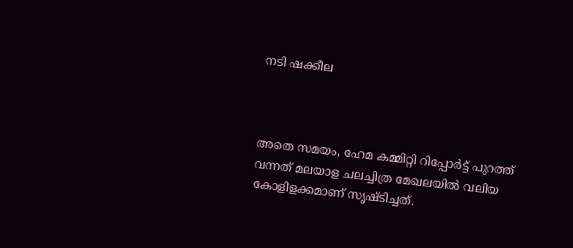നടി ഷക്കീല



അതെ സമയം, ഹേമ കമ്മിറ്റി റിപ്പോർട്ട് പുറത്ത് വന്നത് മലയാള ചലച്ചിത്ര മേഖലയിൽ വലിയ കോളിളക്കമാണ് സൃഷ്ടിച്ചത്.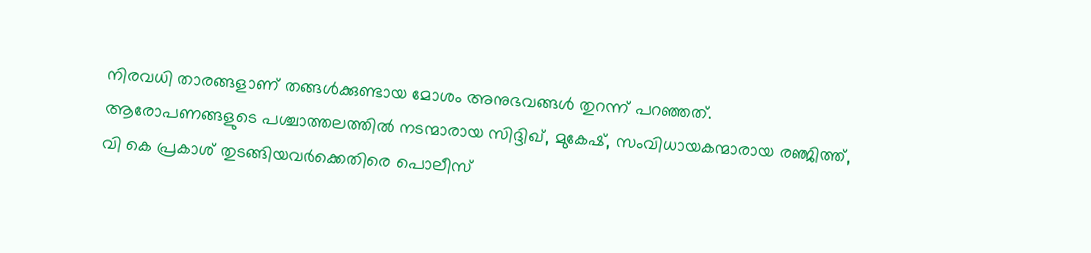നിരവധി താരങ്ങളാണ് തങ്ങൾക്കുണ്ടായ മോശം അനുഭവങ്ങൾ തുറന്ന് പറഞ്ഞത്.  ആരോപണങ്ങളുടെ പശ്ചാത്തലത്തിൽ നടന്മാരായ സിദ്ദിഖ്, മുകേഷ്, സംവിധായകന്മാരായ രഞ്ജിത്ത്, വി കെ പ്രകാശ് തുടങ്ങിയവർക്കെതിരെ പൊലീസ്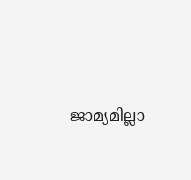ജാമ്യമില്ലാ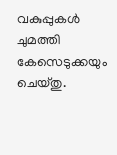വകുപ്പുകൾ ചുമത്തി കേസെടുക്കയും ചെയ്തു.